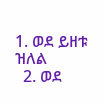1. ወደ ይዘቱ ዝለል
  2. ወደ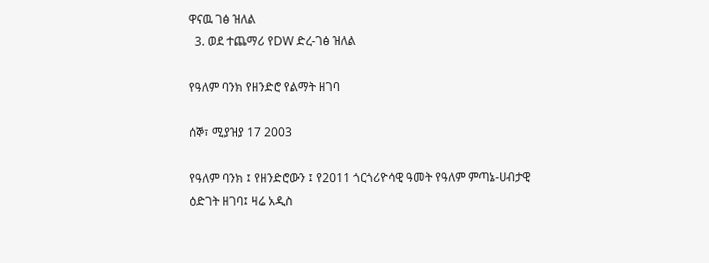ዋናዉ ገፅ ዝለል
  3. ወደ ተጨማሪ የDW ድረ-ገፅ ዝለል

የዓለም ባንክ የዘንድሮ የልማት ዘገባ

ሰኞ፣ ሚያዝያ 17 2003

የዓለም ባንክ ፤ የዘንድሮውን ፤ የ2011 ጎርጎሪዮሳዊ ዓመት የዓለም ምጣኔ-ሀብታዊ ዕድገት ዘገባ፤ ዛሬ አዲስ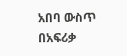አበባ ውስጥ በአፍሪቃ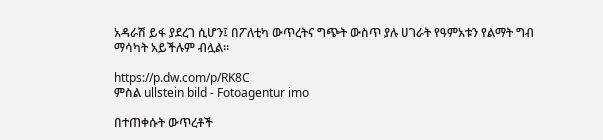አዳራሽ ይፋ ያደረገ ሲሆን፤ በፖለቲካ ውጥረትና ግጭት ውስጥ ያሉ ሀገራት የዓምአቱን የልማት ግብ ማሳካት አይችሉም ብሏል።

https://p.dw.com/p/RK8C
ምስል ullstein bild - Fotoagentur imo

በተጠቀሱት ውጥረቶች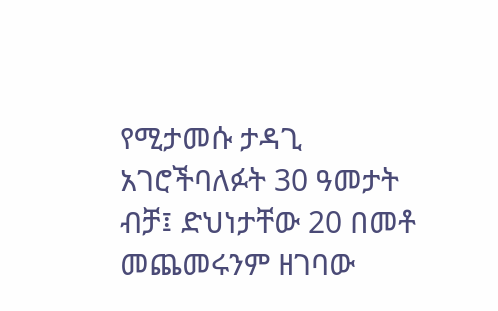የሚታመሱ ታዳጊ አገሮችባለፉት 30 ዓመታት ብቻ፤ ድህነታቸው 20 በመቶ መጨመሩንም ዘገባው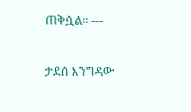ጠቅሷል። ---

ታደሰ እንግዳው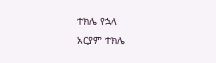ተክሌ የኋላ
አርያም ተክሌ